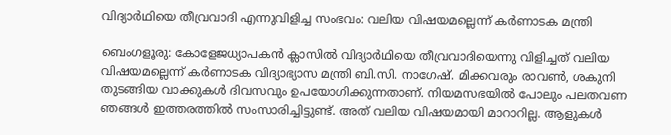വിദ്യാർഥിയെ തീവ്രവാദി എന്നുവിളിച്ച സംഭവം: വലിയ വിഷയമല്ലെന്ന് കർണാടക മന്ത്രി

ബെംഗളൂരു: കോളേജധ്യാപകൻ ക്ലാസിൽ വിദ്യാർഥിയെ തീവ്രവാദിയെന്നു വിളിച്ചത് വലിയ വിഷയമല്ലെന്ന് കർണാടക വിദ്യാഭ്യാസ മന്ത്രി ബി.സി. നാഗേഷ്. മിക്കവരും രാവൺ, ശകുനി തുടങ്ങിയ വാക്കുകൾ ദിവസവും ഉപയോഗിക്കുന്നതാണ്. നിയമസഭയിൽ പോലും പലതവണ ഞങ്ങൾ ഇത്തരത്തിൽ സംസാരിച്ചിട്ടുണ്ട്. അത് വലിയ വിഷയമായി മാറാറില്ല. ആളുകൾ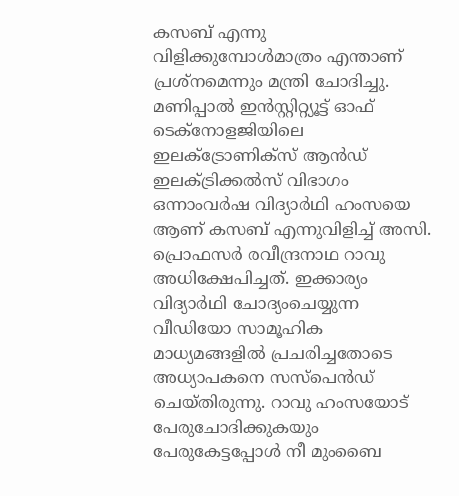കസബ് എന്നു വിളിക്കുമ്പോൾമാത്രം എന്താണ് പ്രശ്നമെന്നും മന്ത്രി ചോദിച്ചു.
മണിപ്പാൽ ഇൻസ്റ്റിറ്റ്യൂട്ട് ഓഫ് ടെക്നോളജിയിലെ ഇലക്ട്രോണിക്സ് ആൻഡ് ഇലക്ട്രിക്കൽസ് വിഭാഗം ഒന്നാംവർഷ വിദ്യാർഥി ഹംസയെ ആണ് കസബ് എന്നുവിളിച്ച് അസി. പ്രൊഫസർ രവീന്ദ്രനാഥ റാവു അധിക്ഷേപിച്ചത്. ഇക്കാര്യം വിദ്യാർഥി ചോദ്യംചെയ്യുന്ന വീഡിയോ സാമൂഹിക മാധ്യമങ്ങളിൽ പ്രചരിച്ചതോടെ അധ്യാപകനെ സസ്പെൻഡ് ചെയ്തിരുന്നു. റാവു ഹംസയോട് പേരുചോദിക്കുകയും പേരുകേട്ടപ്പോൾ നീ മുംബൈ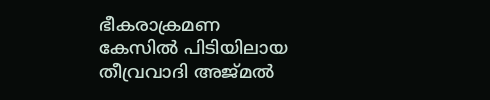ഭീകരാക്രമണ കേസിൽ പിടിയിലായ തീവ്രവാദി അജ്മൽ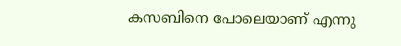കസബിനെ പോലെയാണ് എന്നു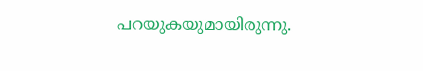പറയുകയുമായിരുന്നു.